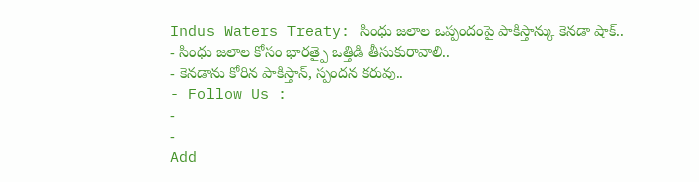Indus Waters Treaty: సింధు జలాల ఒప్పందంపై పాకిస్తాన్కు కెనడా షాక్..
- సింధు జలాల కోసం భారత్పై ఒత్తిడి తీసుకురావాలి..
- కెనడాను కోరిన పాకిస్తాన్, స్పందన కరువు..
- Follow Us :
-
-
Add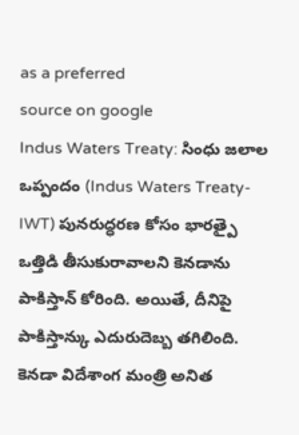as a preferred
source on google
Indus Waters Treaty: సింధు జలాల ఒప్పందం (Indus Waters Treaty-IWT) పునరుద్ధరణ కోసం భారత్పై ఒత్తిడి తీసుకురావాలని కెనడాను పాకిస్తాన్ కోరింది. అయితే, దీనిపై పాకిస్తాన్కు ఎదురుదెబ్బ తగిలింది. కెనడా విదేశాంగ మంత్రి అనిత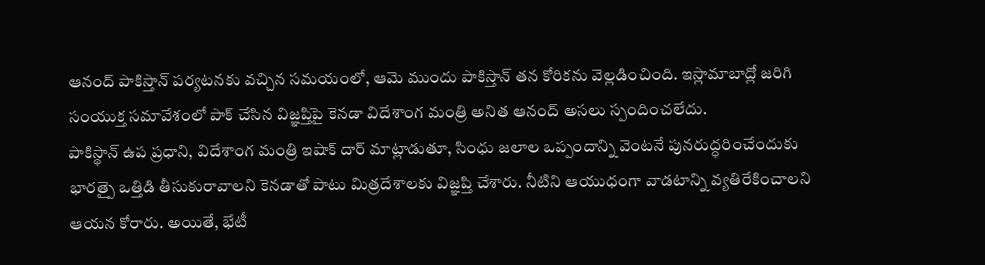ఆనంద్ పాకిస్తాన్ పర్యటనకు వచ్చిన సమయంలో, ఆమె ముందు పాకిస్తాన్ తన కోరికను వెల్లడించింది. ఇస్లామాబాద్లో జరిగి సంయుక్త సమావేశంలో పాక్ చేసిన విజ్ఞప్తిపై కెనడా విదేశాంగ మంత్రి అనిత ఆనంద్ అసలు స్పందించలేదు.
పాకిస్థాన్ ఉప ప్రధాని, విదేశాంగ మంత్రి ఇషాక్ దార్ మాట్లాడుతూ, సింధు జలాల ఒప్పందాన్ని వెంటనే పునరుద్ధరించేందుకు భారత్పై ఒత్తిడి తీసుకురావాలని కెనడాతో పాటు మిత్రదేశాలకు విజ్ఞప్తి చేశారు. నీటిని ఆయుధంగా వాడటాన్ని వ్యతిరేకించాలని ఆయన కోరారు. అయితే, భేటీ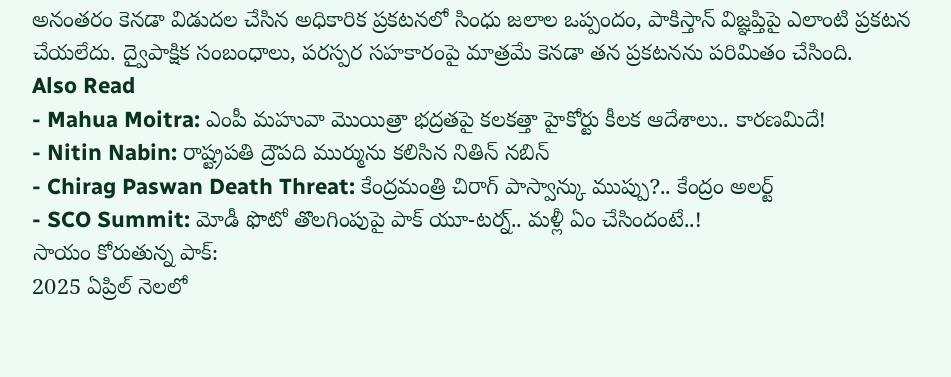అనంతరం కెనడా విడుదల చేసిన అధికారిక ప్రకటనలో సింధు జలాల ఒప్పందం, పాకిస్తాన్ విజ్ఞప్తిపై ఎలాంటి ప్రకటన చేయలేదు. ద్వైపాక్షిక సంబంధాలు, పరస్పర సహకారంపై మాత్రమే కెనడా తన ప్రకటనను పరిమితం చేసింది.
Also Read
- Mahua Moitra: ఎంపీ మహువా మొయిత్రా భద్రతపై కలకత్తా హైకోర్టు కీలక ఆదేశాలు.. కారణమిదే!
- Nitin Nabin: రాష్ట్రపతి ద్రౌపది ముర్మును కలిసిన నితిన్ నబిన్
- Chirag Paswan Death Threat: కేంద్రమంత్రి చిరాగ్ పాస్వాన్కు ముప్పు?.. కేంద్రం అలర్ట్
- SCO Summit: మోడీ ఫొటో తొలగింపుపై పాక్ యూ-టర్న్.. మళ్లీ ఏం చేసిందంటే..!
సాయం కోరుతున్న పాక్:
2025 ఏప్రిల్ నెలలో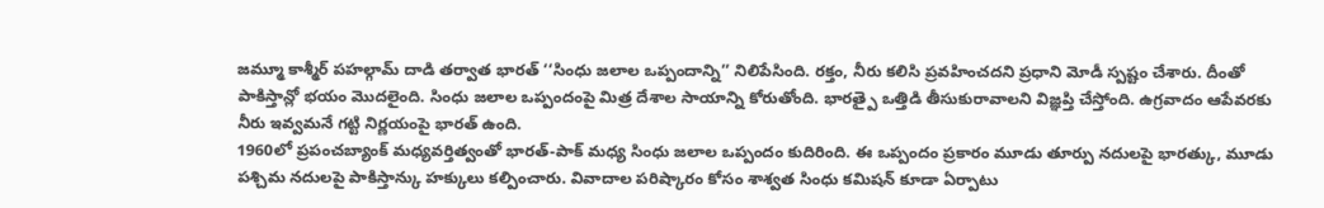జమ్మూ కాశ్మీర్ పహల్గామ్ దాడి తర్వాత భారత్ ‘‘సింధు జలాల ఒప్పందాన్ని’’ నిలిపేసింది. రక్తం, నీరు కలిసి ప్రవహించదని ప్రధాని మోడీ స్పష్టం చేశారు. దీంతో పాకిస్తాన్లో భయం మొదలైంది. సింధు జలాల ఒప్పందంపై మిత్ర దేశాల సాయాన్ని కోరుతోంది. భారత్పై ఒత్తిడి తీసుకురావాలని విజ్ఞప్తి చేస్తోంది. ఉగ్రవాదం ఆపేవరకు నీరు ఇవ్వమనే గట్టి నిర్ణయంపై భారత్ ఉంది.
1960లో ప్రపంచబ్యాంక్ మధ్యవర్తిత్వంతో భారత్-పాక్ మధ్య సింధు జలాల ఒప్పందం కుదిరింది. ఈ ఒప్పందం ప్రకారం మూడు తూర్పు నదులపై భారత్కు, మూడు పశ్చిమ నదులపై పాకిస్తాన్కు హక్కులు కల్పించారు. వివాదాల పరిష్కారం కోసం శాశ్వత సింధు కమిషన్ కూడా ఏర్పాటు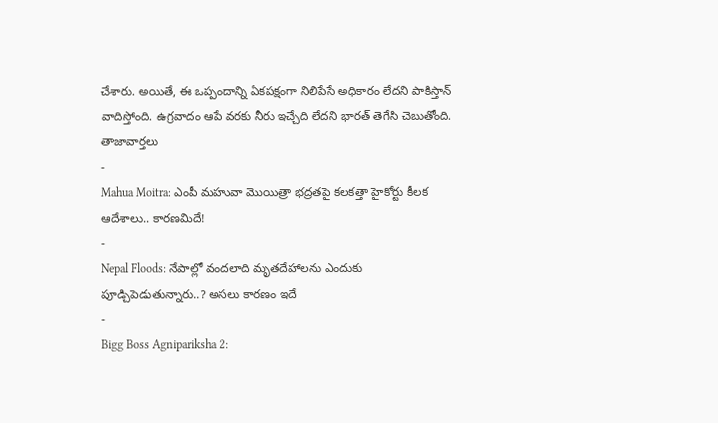చేశారు. అయితే, ఈ ఒప్పందాన్ని ఏకపక్షంగా నిలిపేసే అధికారం లేదని పాకిస్తాన్ వాదిస్తోంది. ఉగ్రవాదం ఆపే వరకు నీరు ఇచ్చేది లేదని భారత్ తెగేసి చెబుతోంది.
తాజావార్తలు
-
Mahua Moitra: ఎంపీ మహువా మొయిత్రా భద్రతపై కలకత్తా హైకోర్టు కీలక ఆదేశాలు.. కారణమిదే!
-
Nepal Floods: నేపాల్లో వందలాది మృతదేహాలను ఎందుకు పూడ్చిపెడుతున్నారు..? అసలు కారణం ఇదే
-
Bigg Boss Agnipariksha 2: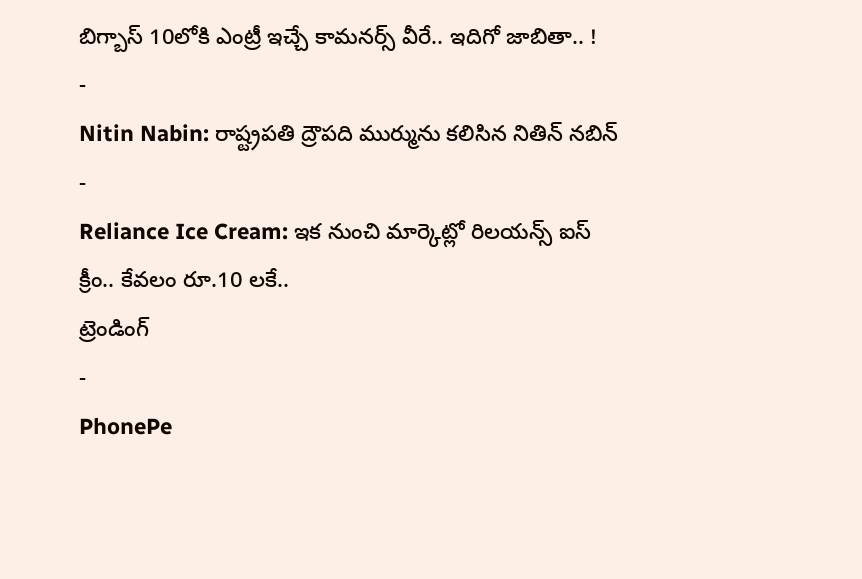బిగ్బాస్ 10లోకి ఎంట్రీ ఇచ్చే కామనర్స్ వీరే.. ఇదిగో జాబితా.. !
-
Nitin Nabin: రాష్ట్రపతి ద్రౌపది ముర్మును కలిసిన నితిన్ నబిన్
-
Reliance Ice Cream: ఇక నుంచి మార్కెట్లో రిలయన్స్ ఐస్ క్రీం.. కేవలం రూ.10 లకే..
ట్రెండింగ్
-
PhonePe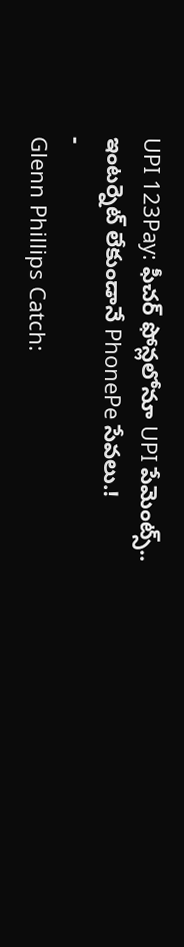UPI 123Pay: ఫీచర్ ఫోన్లలోనూ UPI పేమెంట్స్.. ఇంటర్నెట్ లేకుండానే PhonePe సేవలు.!
-
Glenn Phillips Catch: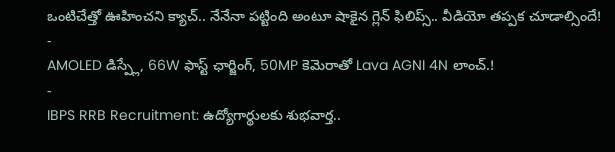ఒంటిచేత్తో ఊహించని క్యాచ్.. నేనేనా పట్టింది అంటూ షాకైన గ్లెన్ ఫిలిప్స్.. వీడియో తప్పక చూడాల్సిందే!
-
AMOLED డిస్ప్లే, 66W ఫాస్ట్ ఛార్జింగ్, 50MP కెమెరాతో Lava AGNI 4N లాంచ్.!
-
IBPS RRB Recruitment: ఉద్యోగార్థులకు శుభవార్త..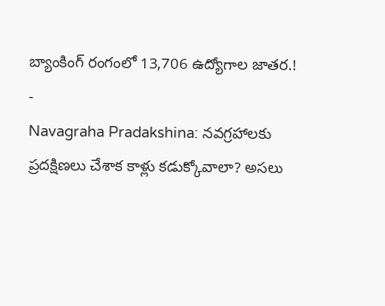బ్యాంకింగ్ రంగంలో 13,706 ఉద్యోగాల జాతర.!
-
Navagraha Pradakshina: నవగ్రహాలకు ప్రదక్షిణలు చేశాక కాళ్లు కడుక్కోవాలా? అసలు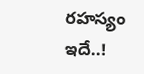రహస్యం ఇదే..!